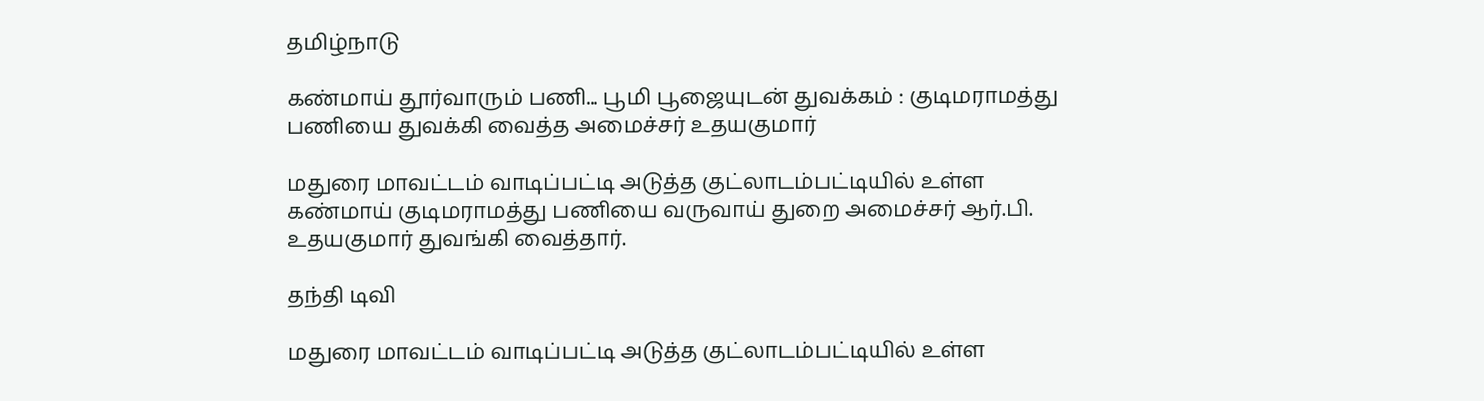தமிழ்நாடு

கண்மாய் தூர்வாரும் பணி... பூமி பூஜையுடன் துவக்கம் : குடிமராமத்து பணியை துவக்கி வைத்த அமைச்சர் உதயகுமார்

மதுரை மாவட்டம் வாடிப்பட்டி அடுத்த குட்லாடம்பட்டியில் உள்ள கண்மாய் குடிமராமத்து பணியை வருவாய் துறை அமைச்சர் ஆர்.பி. உதயகுமார் துவங்கி வைத்தார்.

தந்தி டிவி

மதுரை மாவட்டம் வாடிப்பட்டி அடுத்த குட்லாடம்பட்டியில் உள்ள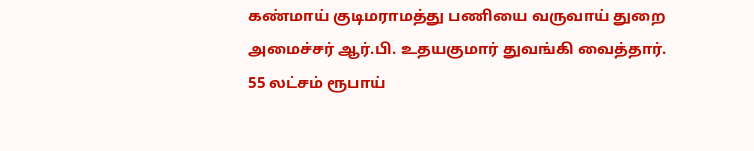கண்மாய் குடிமராமத்து பணியை வருவாய் துறை அமைச்சர் ஆர்.பி. உதயகுமார் துவங்கி வைத்தார். 55 லட்சம் ரூபாய்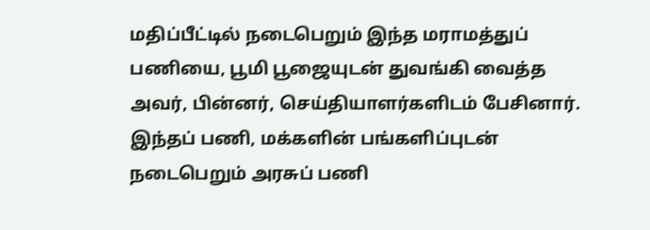மதிப்பீட்டில் நடைபெறும் இந்த மராமத்துப் பணியை, பூமி பூஜையுடன் துவங்கி வைத்த அவர், பின்னர், செய்தியாளர்களிடம் பேசினார். இந்தப் பணி, மக்களின் பங்களிப்புடன் நடைபெறும் அரசுப் பணி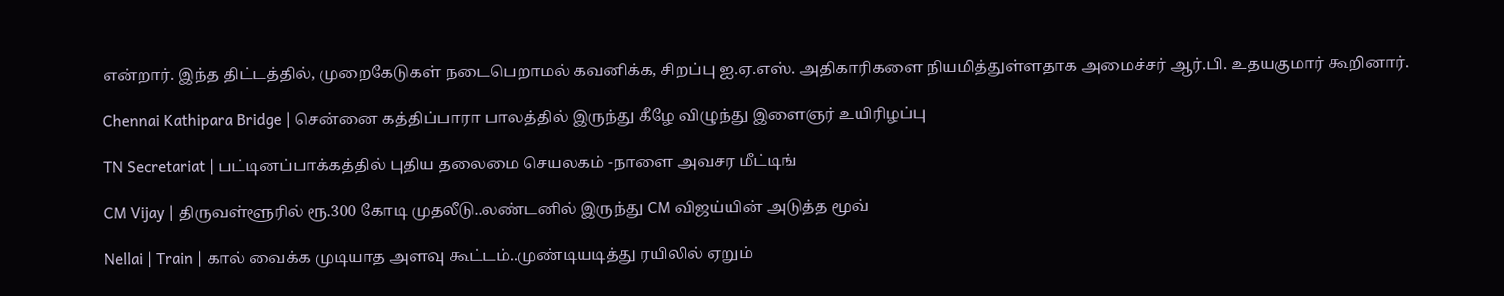என்றார். இந்த திட்டத்தில், முறைகேடுகள் நடைபெறாமல் கவனிக்க, சிறப்பு ஐ.ஏ.எஸ். அதிகாரிகளை நியமித்துள்ளதாக அமைச்சர் ஆர்.பி. உதயகுமார் கூறினார்.

Chennai Kathipara Bridge | சென்னை கத்திப்பாரா பாலத்தில் இருந்து கீழே விழுந்து இளைஞர் உயிரிழப்பு

TN Secretariat | பட்டினப்பாக்கத்தில் புதிய தலைமை செயலகம் -நாளை அவசர மீட்டிங்

CM Vijay | திருவள்ளூரில் ரூ.300 கோடி முதலீடு..லண்டனில் இருந்து CM விஜய்யின் அடுத்த மூவ்

Nellai | Train | கால் வைக்க முடியாத அளவு கூட்டம்..முண்டியடித்து ரயிலில் ஏறும்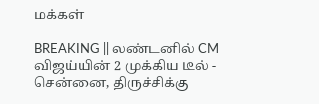மக்கள்

BREAKING || லண்டனில் CM விஜய்யின் 2 முக்கிய டீல் - சென்னை, திருச்சிக்கு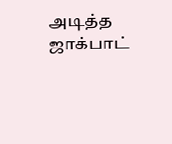அடித்த ஜாக்பாட்